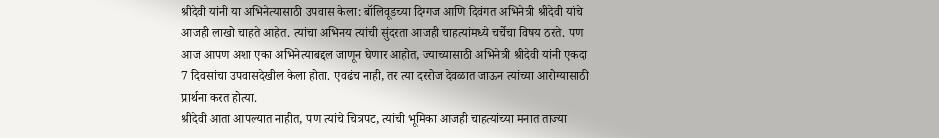श्रीदेवी यांनी या अभिनेत्यासाठी उपवास केला: बॉलिवूडच्या दिग्गज आणि दिवंगत अभिनेत्री श्रीदेवी यांचे आजही लाखो चाहते आहेत. त्यांचा अभिनय त्यांची सुंदरता आजही चाहत्यांमध्ये चर्चेचा विषय ठरते. पण आज आपण अशा एका अभिनेत्याबद्दल जाणून घेणार आहोत, ज्याच्यासाठी अभिनेत्री श्रीदेवी यांनी एकदा 7 दिवसांचा उपवासदेखील केला होता. एवढंच नाही, तर त्या दररोज देवळात जाऊन त्यांच्या आरोग्यासाठी प्रार्थना करत होत्या.
श्रीदेवी आता आपल्यात नाहीत, पण त्यांचे चित्रपट, त्यांची भूमिका आजही चाहत्यांच्या मनात ताज्या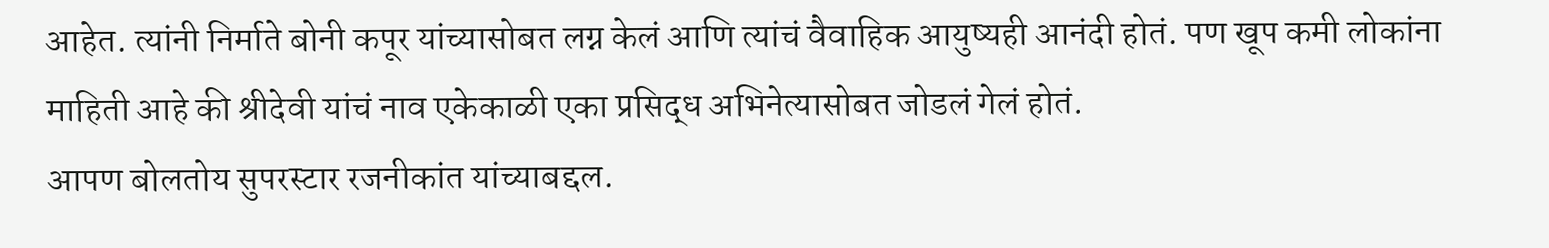आहेत. त्यांनी निर्माते बोनी कपूर यांच्यासोबत लग्न केलं आणि त्यांचं वैवाहिक आयुष्यही आनंदी होतं. पण खूप कमी लोकांना माहिती आहे की श्रीदेवी यांचं नाव एकेकाळी एका प्रसिद्ध अभिनेत्यासोबत जोडलं गेलं होतं.
आपण बोलतोय सुपरस्टार रजनीकांत यांच्याबद्दल.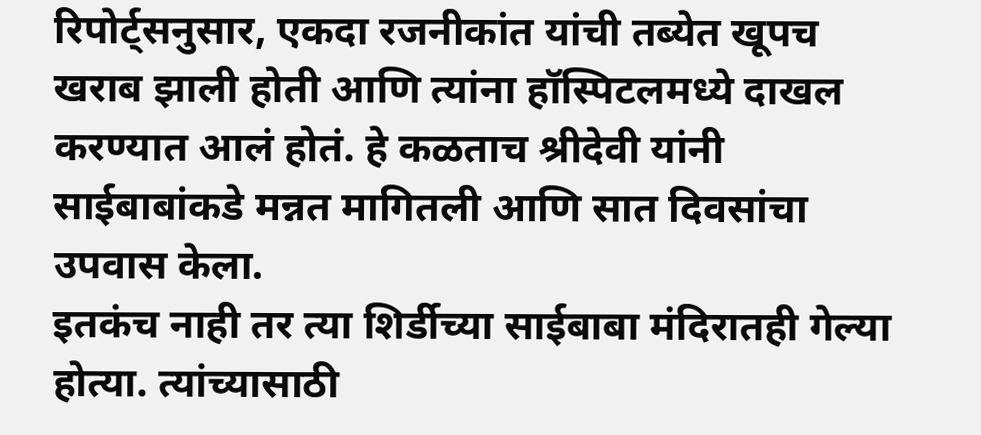रिपोर्ट्सनुसार, एकदा रजनीकांत यांची तब्येत खूपच खराब झाली होती आणि त्यांना हॉस्पिटलमध्ये दाखल करण्यात आलं होतं. हे कळताच श्रीदेवी यांनी साईबाबांकडे मन्नत मागितली आणि सात दिवसांचा उपवास केला.
इतकंच नाही तर त्या शिर्डीच्या साईबाबा मंदिरातही गेल्या होत्या. त्यांच्यासाठी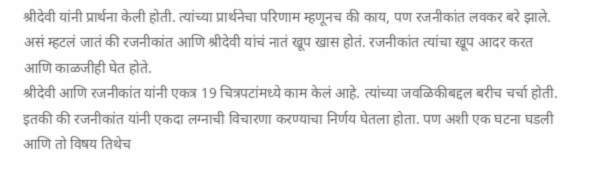श्रीदेवी यांनी प्रार्थना केली होती. त्यांच्या प्रार्थनेचा परिणाम म्हणूनच की काय, पण रजनीकांत लवकर बरे झाले. असं म्हटलं जातं की रजनीकांत आणि श्रीदेवी यांचं नातं खूप खास होतं. रजनीकांत त्यांचा खूप आदर करत आणि काळजीही घेत होते.
श्रीदेवी आणि रजनीकांत यांनी एकत्र 19 चित्रपटांमध्ये काम केलं आहे. त्यांच्या जवळिकीबद्दल बरीच चर्चा होती. इतकी की रजनीकांत यांनी एकदा लग्नाची विचारणा करण्याचा निर्णय घेतला होता. पण अशी एक घटना घडली आणि तो विषय तिथेच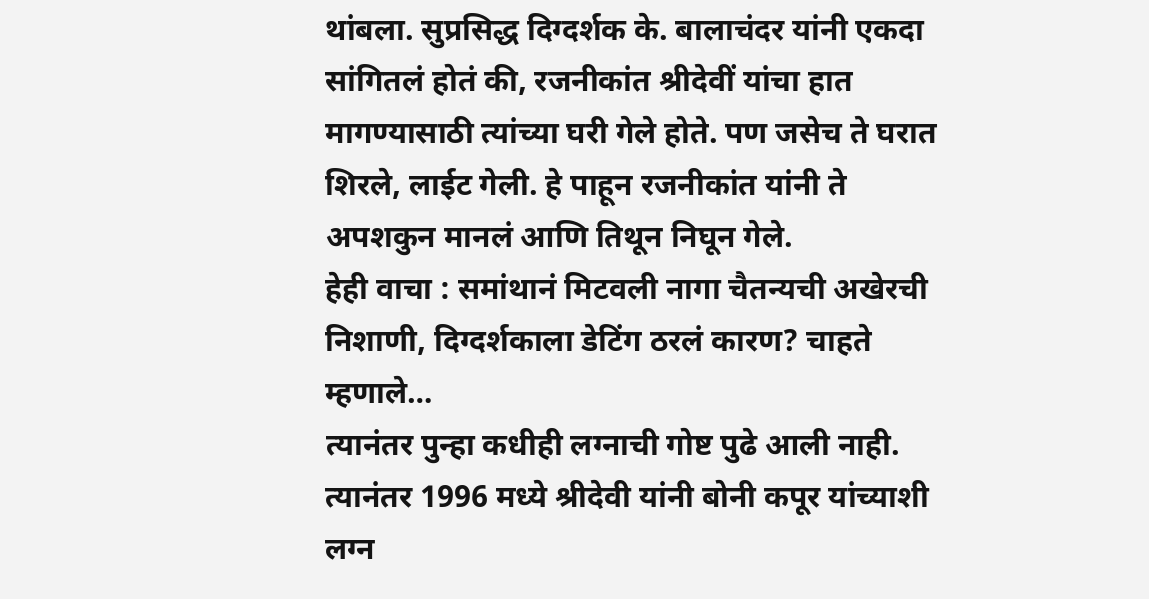थांबला. सुप्रसिद्ध दिग्दर्शक के. बालाचंदर यांनी एकदा सांगितलं होतं की, रजनीकांत श्रीदेवीं यांचा हात मागण्यासाठी त्यांच्या घरी गेले होते. पण जसेच ते घरात शिरले, लाईट गेली. हे पाहून रजनीकांत यांनी ते अपशकुन मानलं आणि तिथून निघून गेले.
हेही वाचा : समांथानं मिटवली नागा चैतन्यची अखेरची निशाणी, दिग्दर्शकाला डेटिंग ठरलं कारण? चाहते म्हणाले…
त्यानंतर पुन्हा कधीही लग्नाची गोष्ट पुढे आली नाही. त्यानंतर 1996 मध्ये श्रीदेवी यांनी बोनी कपूर यांच्याशी लग्न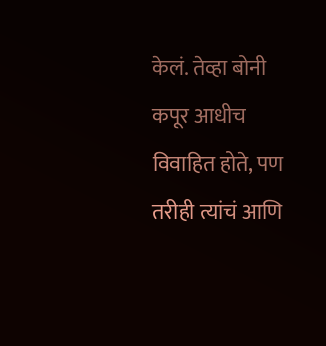केलं. तेव्हा बोनी कपूर आधीच विवाहित होते, पण तरीही त्यांचं आणि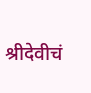श्रीदेवीचं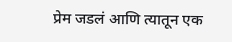प्रेम जडलं आणि त्यातून एक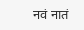नवं नातं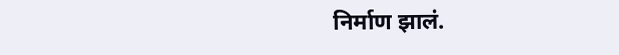निर्माण झालं.